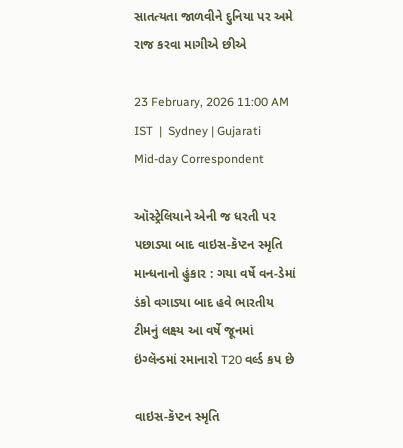સાતત્યતા જાળવીને દુનિયા પર અમે રાજ કરવા માગીએ છીએ

23 February, 2026 11:00 AM IST  |  Sydney | Gujarati Mid-day Correspondent

ઑસ્ટ્રેલિયાને એની જ ધરતી પર પછાડ્યા બાદ વાઇસ-કૅપ્ટન સ્મૃતિ માન્ધનાનો હુંકાર : ગયા વર્ષે વન-ડેમાં ડંકો વગાડ્યા બાદ હવે ભારતીય ટીમનું લક્ષ્ય આ વર્ષે જૂનમાં ઇંગ્લૅન્ડમાં રમાનારો T20 વર્લ્ડ કપ છે

વાઇસ-કૅપ્ટન સ્મૃતિ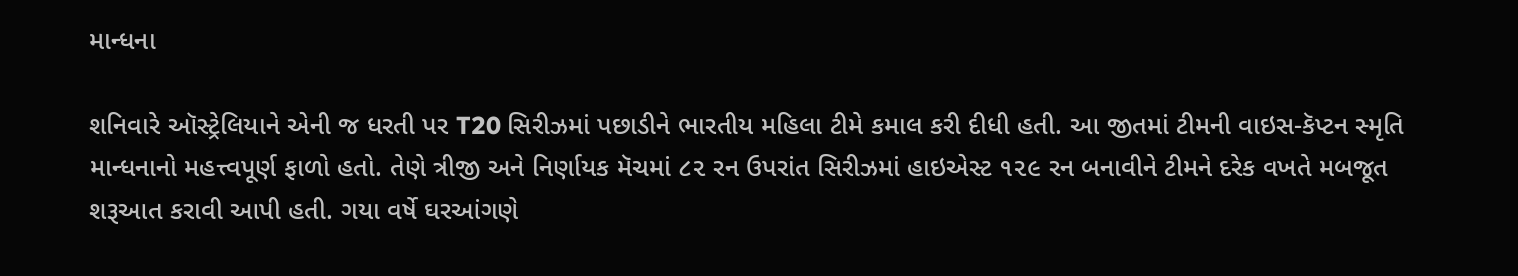માન્ધના

શનિવારે ઑસ્ટ્રેલિયાને એની જ ધરતી પર T20 સિરીઝમાં પછાડીને ભારતીય મહિલા ટીમે કમાલ કરી દીધી હતી. આ જીતમાં ટીમની વાઇસ-કૅપ્ટન સ્મૃતિ માન્ધનાનો મહત્ત્વપૂર્ણ ફાળો હતો. તેણે ત્રીજી અને નિર્ણાયક મૅચમાં ૮૨ રન ઉપરાંત સિરીઝમાં હાઇએસ્ટ ૧૨૯ રન બનાવીને ટીમને દરેક વખતે મબજૂત શરૂઆત કરાવી આપી હતી. ગયા વર્ષે ઘરઆંગણે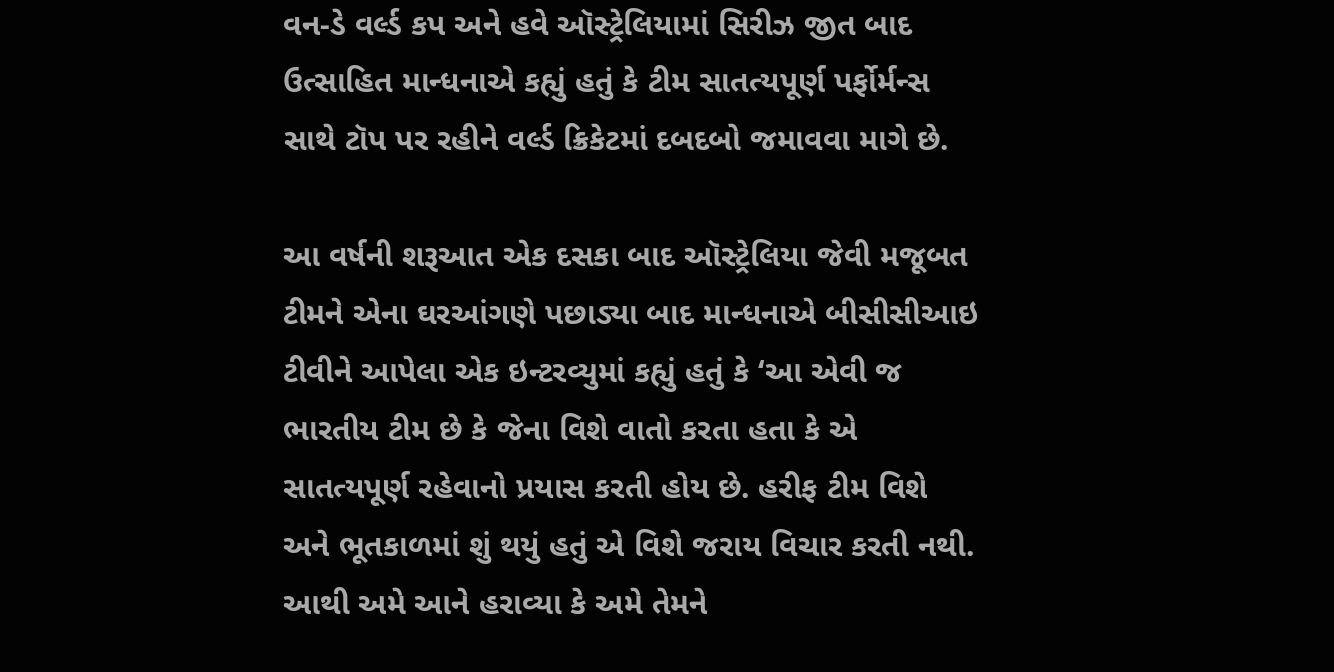વન-ડે વર્લ્ડ કપ અને હવે ઑસ્ટ્રેલિયામાં સિરીઝ જીત બાદ ઉત્સાહિત માન્ધનાએ કહ્યું હતું કે ટીમ સાતત્યપૂર્ણ પર્ફોર્મન્સ સાથે ટૉપ પર રહીને વર્લ્ડ ક્રિકેટમાં દબદબો જમાવવા માગે છે.

આ વર્ષની શરૂઆત એક દસકા બાદ ઑસ્ટ્રેલિયા જેવી મજૂબત ટીમને એના ઘરઆંગણે પછાડ્યા બાદ માન્ધનાએ બીસીસીઆઇ ટીવીને આપેલા એક ઇન્ટરવ્યુમાં કહ્યું હતું કે ‘આ એવી જ ભારતીય ટીમ છે કે જેના વિશે વાતો કરતા હતા કે એ સાતત્યપૂર્ણ રહેવાનો પ્રયાસ કરતી હોય છે. હરીફ ટીમ વિશે અને ભૂતકાળમાં શું થયું હતું એ વિશે જરાય વિચાર કરતી નથી. આથી અમે આને હરાવ્યા કે અમે તેમને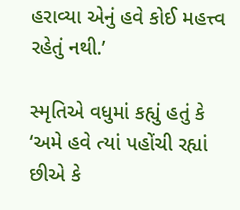હરાવ્યા એનું હવે કોઈ મહત્ત્વ રહેતું નથી.’

સ્મૃતિએ વધુમાં કહ્યું હતું કે ‘અમે હવે ત્યાં પહોંચી રહ્યાં છીએ કે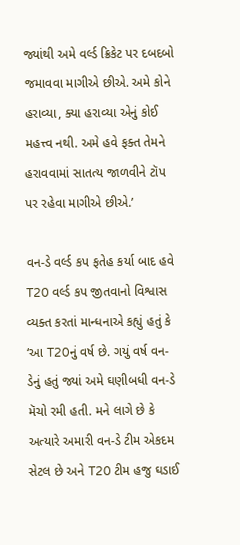જ્યાંથી અમે વર્લ્ડ ક્રિકેટ પર દબદબો જમાવવા માગીએ છીએ. અમે કોને હરાવ્યા, ક્યા હરાવ્યા એનું કોઈ મહત્ત્વ નથી. અમે હવે ફક્ત તેમને હરાવવામાં સાતત્ય જાળવીને ટૉપ પર રહેવા માગીએ છીએ.’

વન-ડે વર્લ્ડ કપ ફતેહ કર્યા બાદ હવે T20 વર્લ્ડ કપ જીતવાનો વિશ્વાસ વ્યક્ત કરતાં માન્ધનાએ કહ્યું હતું કે ‘આ T20નું વર્ષ છે. ગયું વર્ષ વન-ડેનું હતું જ્યાં અમે ઘણીબધી વન-ડે મૅચો રમી હતી. મને લાગે છે કે અત્યારે અમારી વન-ડે ટીમ એકદમ સેટલ છે અને T20 ટીમ હજુ ઘડાઈ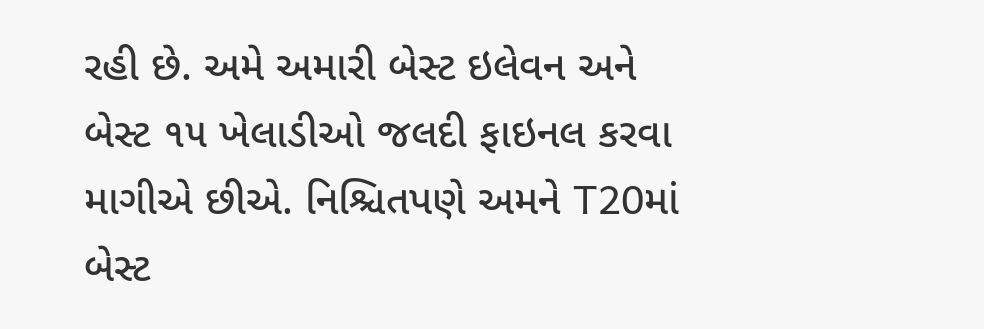રહી છે. અમે અમારી બેસ્ટ ઇલેવન અને  બેસ્ટ ૧૫ ખેલાડીઓ જલદી ફાઇનલ કરવા માગીએ છીએ. નિશ્ચિતપણે અમને T20માં બેસ્ટ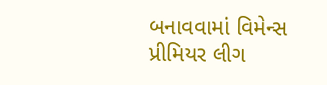બનાવવામાં વિમેન્સ પ્રીમિયર લીગ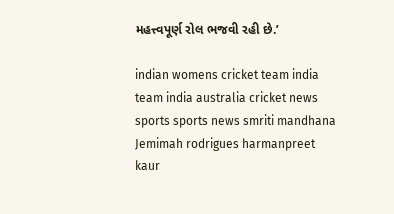મહત્ત્વપૂર્ણ રોલ ભજવી રહી છે.’

indian womens cricket team india team india australia cricket news sports sports news smriti mandhana Jemimah rodrigues harmanpreet kaur